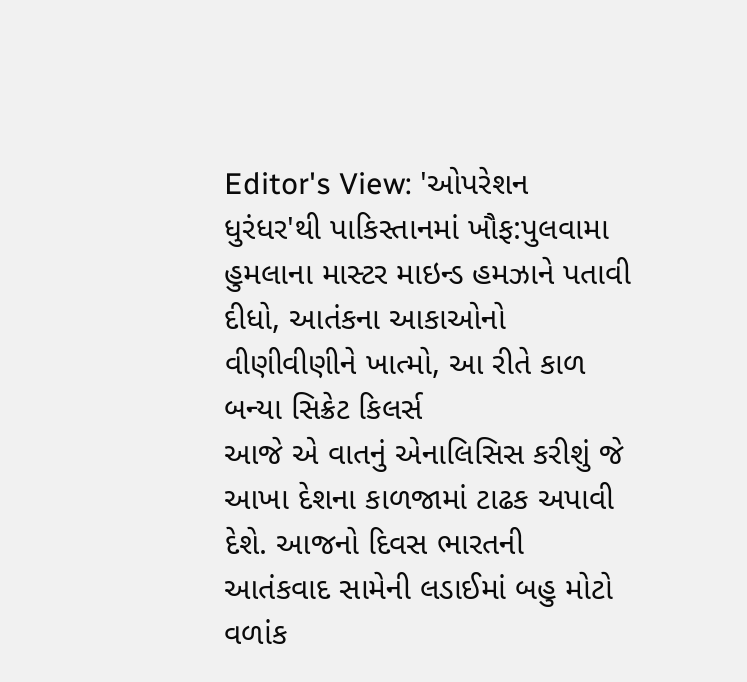Editor's View: 'ઓપરેશન ધુરંધર'થી પાકિસ્તાનમાં ખૌફ:પુલવામા હુમલાના માસ્ટર માઇન્ડ હમઝાને પતાવી દીધો, આતંકના આકાઓનો વીણીવીણીને ખાત્મો, આ રીતે કાળ બન્યા સિક્રેટ કિલર્સ
આજે એ વાતનું એનાલિસિસ કરીશું જે આખા દેશના કાળજામાં ટાઢક અપાવી દેશે. આજનો દિવસ ભારતની આતંકવાદ સામેની લડાઈમાં બહુ મોટો વળાંક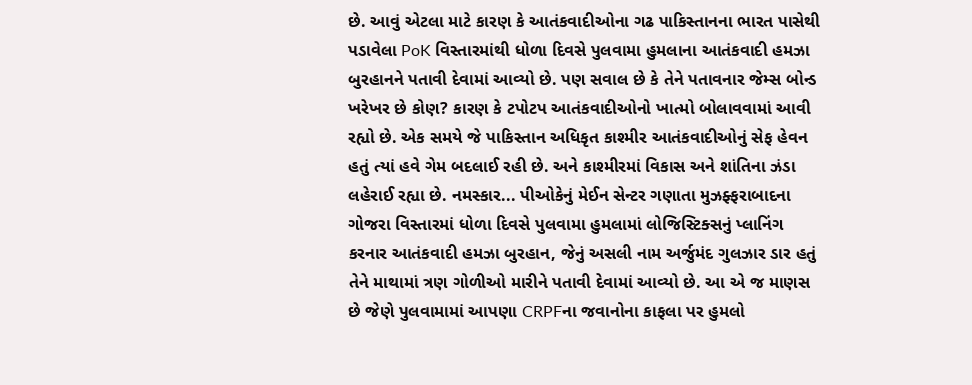છે. આવું એટલા માટે કારણ કે આતંકવાદીઓના ગઢ પાકિસ્તાનના ભારત પાસેથી પડાવેલા PoK વિસ્તારમાંથી ધોળા દિવસે પુલવામા હુમલાના આતંકવાદી હમઝા બુરહાનને પતાવી દેવામાં આવ્યો છે. પણ સવાલ છે કે તેને પતાવનાર જેમ્સ બોન્ડ ખરેખર છે કોણ? કારણ કે ટપોટપ આતંકવાદીઓનો ખાત્મો બોલાવવામાં આવી રહ્યો છે. એક સમયે જે પાકિસ્તાન અધિકૃત કાશ્મીર આતંકવાદીઓનું સેફ હેવન હતું ત્યાં હવે ગેમ બદલાઈ રહી છે. અને કાશ્મીરમાં વિકાસ અને શાંતિના ઝંડા લહેરાઈ રહ્યા છે. નમસ્કાર... પીઓકેનું મેઈન સેન્ટર ગણાતા મુઝફ્ફરાબાદના ગોજરા વિસ્તારમાં ધોળા દિવસે પુલવામા હુમલામાં લોજિસ્ટિક્સનું પ્લાનિંગ કરનાર આતંકવાદી હમઝા બુરહાન, જેનું અસલી નામ અર્જુમંદ ગુલઝાર ડાર હતું તેને માથામાં ત્રણ ગોળીઓ મારીને પતાવી દેવામાં આવ્યો છે. આ એ જ માણસ છે જેણે પુલવામામાં આપણા CRPFના જવાનોના કાફલા પર હુમલો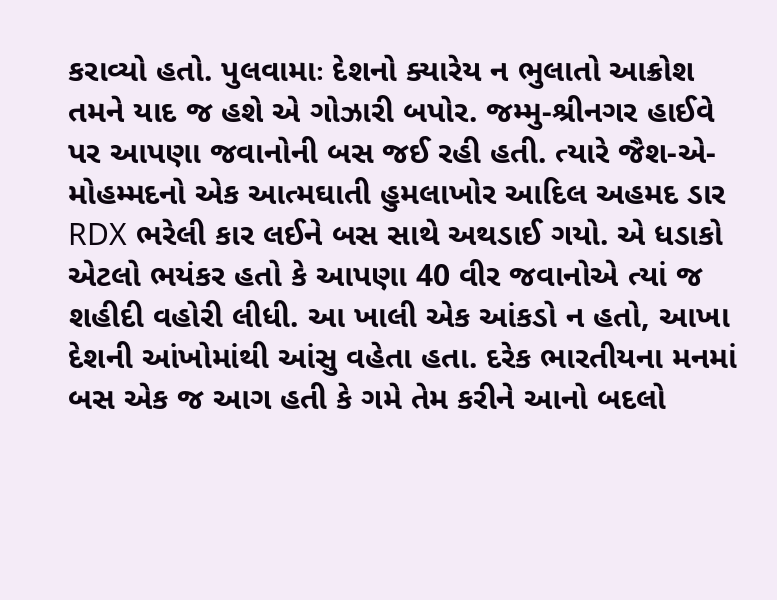કરાવ્યો હતો. પુલવામાઃ દેશનો ક્યારેય ન ભુલાતો આક્રોશ તમને યાદ જ હશે એ ગોઝારી બપોર. જમ્મુ-શ્રીનગર હાઈવે પર આપણા જવાનોની બસ જઈ રહી હતી. ત્યારે જૈશ-એ-મોહમ્મદનો એક આત્મઘાતી હુમલાખોર આદિલ અહમદ ડાર RDX ભરેલી કાર લઈને બસ સાથે અથડાઈ ગયો. એ ધડાકો એટલો ભયંકર હતો કે આપણા 40 વીર જવાનોએ ત્યાં જ શહીદી વહોરી લીધી. આ ખાલી એક આંકડો ન હતો, આખા દેશની આંખોમાંથી આંસુ વહેતા હતા. દરેક ભારતીયના મનમાં બસ એક જ આગ હતી કે ગમે તેમ કરીને આનો બદલો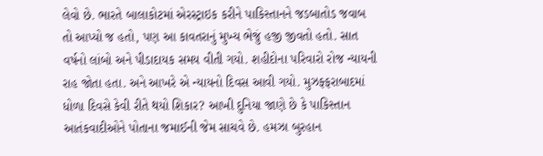લેવો છે. ભારતે બાલાકોટમાં એરસ્ટ્રાઇક કરીને પાકિસ્તાનને જડબાતોડ જવાબ તો આપ્યો જ હતો, પણ આ કાવતરાનું મુખ્ય ભેજું હજી જીવતો હતો. સાત વર્ષનો લાંબો અને પીડાદાયક સમય વીતી ગયો. શહીદોના પરિવારો રોજ ન્યાયની રાહ જોતા હતા. અને આખરે એ ન્યાયનો દિવસ આવી ગયો. મુઝફ્ફરાબાદમાં ધોળા દિવસે કેવી રીતે થયો શિકાર? આખી દુનિયા જાણે છે કે પાકિસ્તાન આતંકવાદીઓને પોતાના જમાઈની જેમ સાચવે છે. હમઝા બુરહાન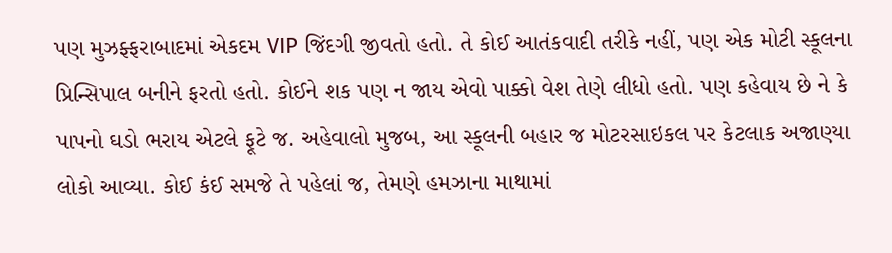પણ મુઝફ્ફરાબાદમાં એકદમ VIP જિંદગી જીવતો હતો. તે કોઈ આતંકવાદી તરીકે નહીં, પણ એક મોટી સ્કૂલના પ્રિન્સિપાલ બનીને ફરતો હતો. કોઈને શક પણ ન જાય એવો પાક્કો વેશ તેણે લીધો હતો. પણ કહેવાય છે ને કે પાપનો ઘડો ભરાય એટલે ફૂટે જ. અહેવાલો મુજબ, આ સ્કૂલની બહાર જ મોટરસાઇકલ પર કેટલાક અજાણ્યા લોકો આવ્યા. કોઈ કંઈ સમજે તે પહેલાં જ, તેમણે હમઝાના માથામાં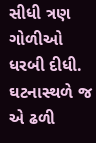સીધી ત્રણ ગોળીઓ ધરબી દીધી. ઘટનાસ્થળે જ એ ઢળી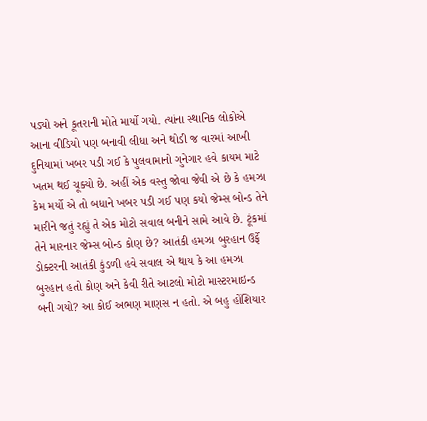પડ્યો અને કૂતરાની મોતે માર્યો ગયો. ત્યાંના સ્થાનિક લોકોએ આના વીડિયો પણ બનાવી લીધા અને થોડી જ વારમાં આખી દુનિયામાં ખબર પડી ગઈ કે પુલવામાનો ગુનેગાર હવે કાયમ માટે ખતમ થઈ ચૂક્યો છે. અહીં એક વસ્તુ જોવા જેવી એ છે કે હમઝા કેમ મર્યો એ તો બધાને ખબર પડી ગઈ પણ કયો જેમ્સ બોન્ડ તેને મારીને જતું રહ્યું તે એક મોટો સવાલ બનીને સામે આવે છે. ટૂંકમાં તેને મારનાર જેમ્સ બોન્ડ કોણ છે? આતંકી હમઝા બુરહાન ઉર્ફે ડોક્ટરની આતંકી કુંડળી હવે સવાલ એ થાય કે આ હમઝા બુરહાન હતો કોણ અને કેવી રીતે આટલો મોટો માસ્ટરમાઇન્ડ બની ગયો? આ કોઈ અભણ માણસ ન હતો. એ બહુ હોંશિયાર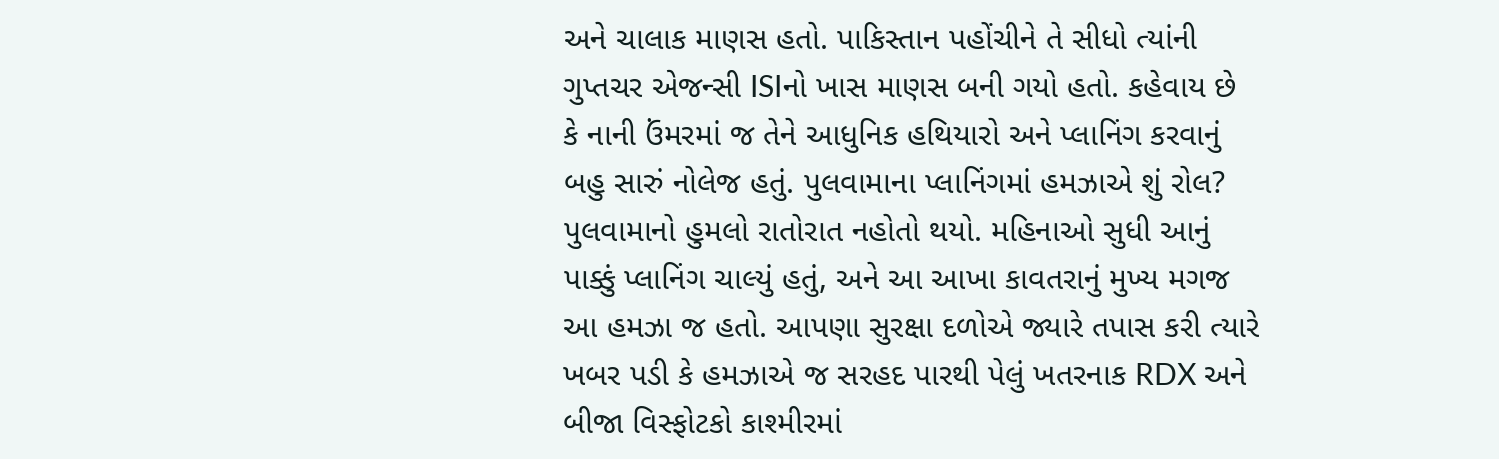અને ચાલાક માણસ હતો. પાકિસ્તાન પહોંચીને તે સીધો ત્યાંની ગુપ્તચર એજન્સી ISIનો ખાસ માણસ બની ગયો હતો. કહેવાય છે કે નાની ઉંમરમાં જ તેને આધુનિક હથિયારો અને પ્લાનિંગ કરવાનું બહુ સારું નોલેજ હતું. પુલવામાના પ્લાનિંગમાં હમઝાએ શું રોલ? પુલવામાનો હુમલો રાતોરાત નહોતો થયો. મહિનાઓ સુધી આનું પાક્કું પ્લાનિંગ ચાલ્યું હતું, અને આ આખા કાવતરાનું મુખ્ય મગજ આ હમઝા જ હતો. આપણા સુરક્ષા દળોએ જ્યારે તપાસ કરી ત્યારે ખબર પડી કે હમઝાએ જ સરહદ પારથી પેલું ખતરનાક RDX અને બીજા વિસ્ફોટકો કાશ્મીરમાં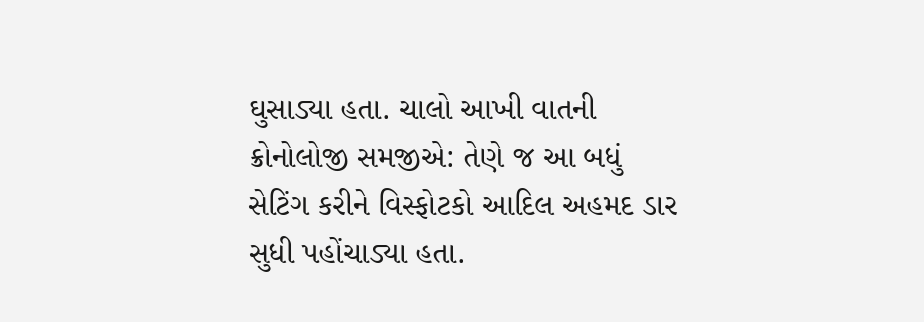ઘુસાડ્યા હતા. ચાલો આખી વાતની ક્રોનોલોજી સમજીએ: તેણે જ આ બધું સેટિંગ કરીને વિસ્ફોટકો આદિલ અહમદ ડાર સુધી પહોંચાડ્યા હતા.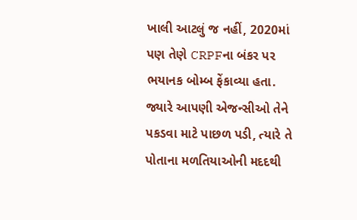ખાલી આટલું જ નહીં, 2020માં પણ તેણે CRPFના બંકર પર ભયાનક બોમ્બ ફેંકાવ્યા હતા. જ્યારે આપણી એજન્સીઓ તેને પકડવા માટે પાછળ પડી, ત્યારે તે પોતાના મળતિયાઓની મદદથી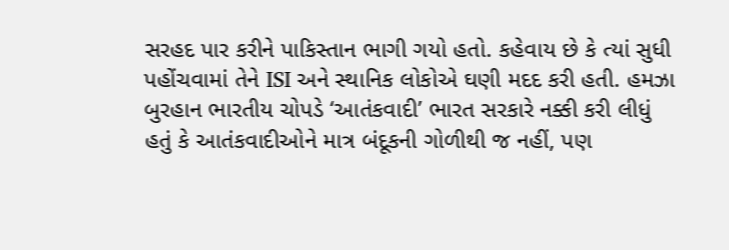સરહદ પાર કરીને પાકિસ્તાન ભાગી ગયો હતો. કહેવાય છે કે ત્યાં સુધી પહોંચવામાં તેને ISI અને સ્થાનિક લોકોએ ઘણી મદદ કરી હતી. હમઝા બુરહાન ભારતીય ચોપડે ‘આતંકવાદી’ ભારત સરકારે નક્કી કરી લીધું હતું કે આતંકવાદીઓને માત્ર બંદૂકની ગોળીથી જ નહીં, પણ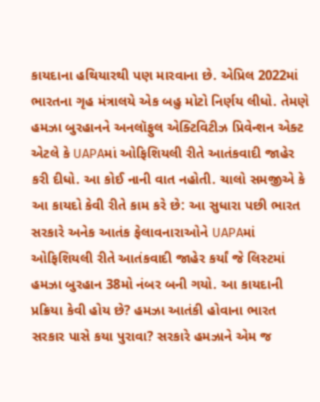કાયદાના હથિયારથી પણ મારવાના છે. એપ્રિલ 2022માં ભારતના ગૃહ મંત્રાલયે એક બહુ મોટો નિર્ણય લીધો. તેમણે હમઝા બુરહાનને અનલૉફુલ એક્ટિવિટીઝ પ્રિવેન્શન એક્ટ એટલે કે UAPAમાં ઓફિશિયલી રીતે આતંકવાદી જાહેર કરી દીધો. આ કોઈ નાની વાત નહોતી. ચાલો સમજીએ કે આ કાયદો કેવી રીતે કામ કરે છે: આ સુધારા પછી ભારત સરકારે અનેક આતંક ફેલાવનારાઓને UAPAમાં ઓફિશિયલી રીતે આતંકવાદી જાહેર કર્યાં જે લિસ્ટમાં હમઝા બુરહાન 38મો નંબર બની ગયો. આ કાયદાની પ્રક્રિયા કેવી હોય છે? હમઝા આતંકી હોવાના ભારત સરકાર પાસે કયા પુરાવા? સરકારે હમઝાને એમ જ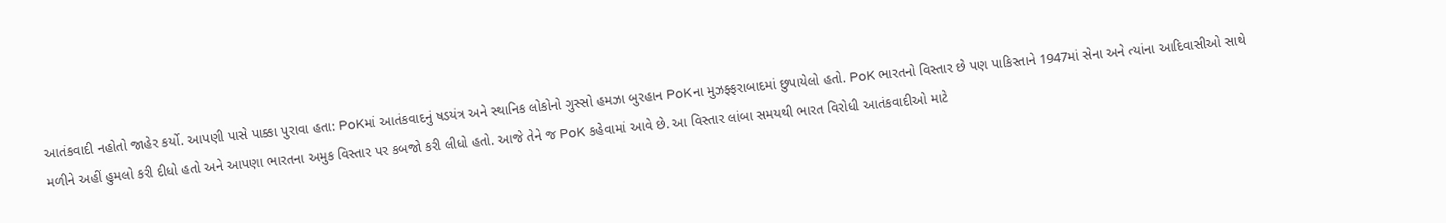આતંકવાદી નહોતો જાહેર કર્યો. આપણી પાસે પાક્કા પુરાવા હતા: PoKમાં આતંકવાદનું ષડયંત્ર અને સ્થાનિક લોકોનો ગુસ્સો હમઝા બુરહાન PoKના મુઝફ્ફરાબાદમાં છુપાયેલો હતો. PoK ભારતનો વિસ્તાર છે પણ પાકિસ્તાને 1947માં સેના અને ત્યાંના આદિવાસીઓ સાથે મળીને અહીં હુમલો કરી દીધો હતો અને આપણા ભારતના અમુક વિસ્તાર પર કબજો કરી લીધો હતો. આજે તેને જ PoK કહેવામાં આવે છે. આ વિસ્તાર લાંબા સમયથી ભારત વિરોધી આતંકવાદીઓ માટે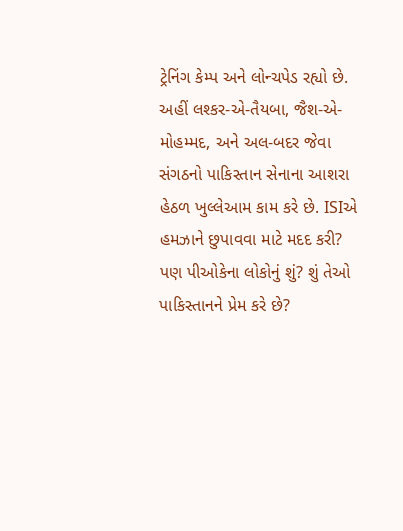ટ્રેનિંગ કેમ્પ અને લોન્ચપેડ રહ્યો છે. અહીં લશ્કર-એ-તૈયબા, જૈશ-એ-મોહમ્મદ, અને અલ-બદર જેવા સંગઠનો પાકિસ્તાન સેનાના આશરા હેઠળ ખુલ્લેઆમ કામ કરે છે. ISIએ હમઝાને છુપાવવા માટે મદદ કરી? પણ પીઓકેના લોકોનું શું? શું તેઓ પાકિસ્તાનને પ્રેમ કરે છે?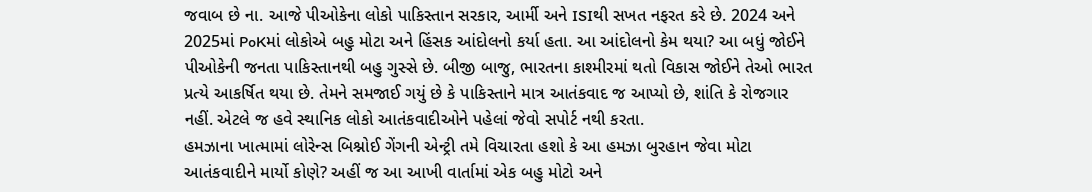જવાબ છે ના. આજે પીઓકેના લોકો પાકિસ્તાન સરકાર, આર્મી અને ISIથી સખત નફરત કરે છે. 2024 અને 2025માં PoKમાં લોકોએ બહુ મોટા અને હિંસક આંદોલનો કર્યા હતા. આ આંદોલનો કેમ થયા? આ બધું જોઈને પીઓકેની જનતા પાકિસ્તાનથી બહુ ગુસ્સે છે. બીજી બાજુ, ભારતના કાશ્મીરમાં થતો વિકાસ જોઈને તેઓ ભારત પ્રત્યે આકર્ષિત થયા છે. તેમને સમજાઈ ગયું છે કે પાકિસ્તાને માત્ર આતંકવાદ જ આપ્યો છે, શાંતિ કે રોજગાર નહીં. એટલે જ હવે સ્થાનિક લોકો આતંકવાદીઓને પહેલાં જેવો સપોર્ટ નથી કરતા.
હમઝાના ખાત્મામાં લોરેન્સ બિશ્નોઈ ગેંગની એન્ટ્રી તમે વિચારતા હશો કે આ હમઝા બુરહાન જેવા મોટા આતંકવાદીને માર્યો કોણે? અહીં જ આ આખી વાર્તામાં એક બહુ મોટો અને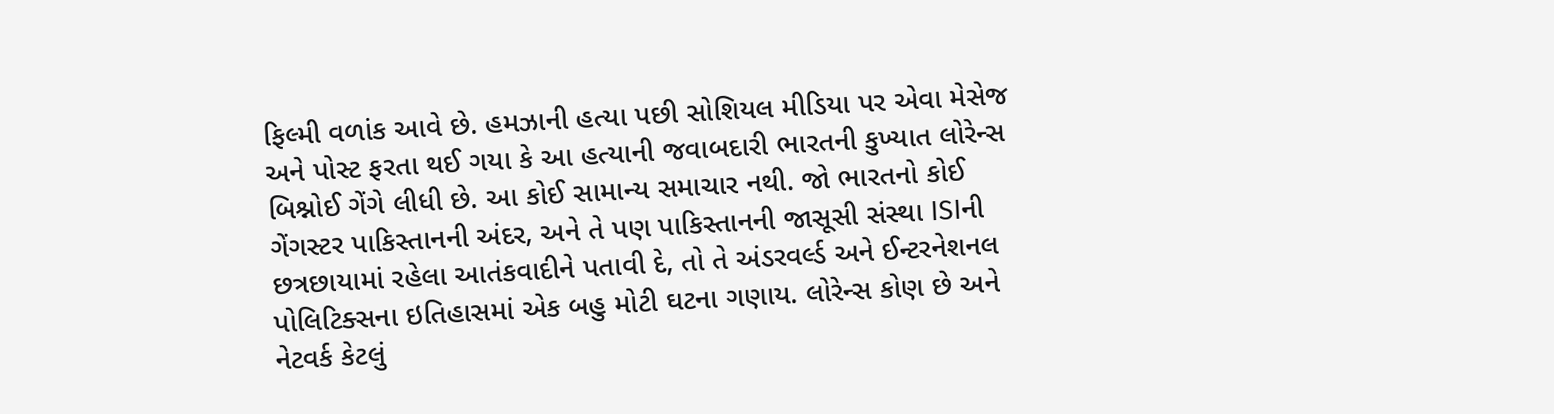ફિલ્મી વળાંક આવે છે. હમઝાની હત્યા પછી સોશિયલ મીડિયા પર એવા મેસેજ અને પોસ્ટ ફરતા થઈ ગયા કે આ હત્યાની જવાબદારી ભારતની કુખ્યાત લોરેન્સ બિશ્નોઈ ગેંગે લીધી છે. આ કોઈ સામાન્ય સમાચાર નથી. જો ભારતનો કોઈ ગેંગસ્ટર પાકિસ્તાનની અંદર, અને તે પણ પાકિસ્તાનની જાસૂસી સંસ્થા ISIની છત્રછાયામાં રહેલા આતંકવાદીને પતાવી દે, તો તે અંડરવર્લ્ડ અને ઈન્ટરનેશનલ પોલિટિક્સના ઇતિહાસમાં એક બહુ મોટી ઘટના ગણાય. લોરેન્સ કોણ છે અને નેટવર્ક કેટલું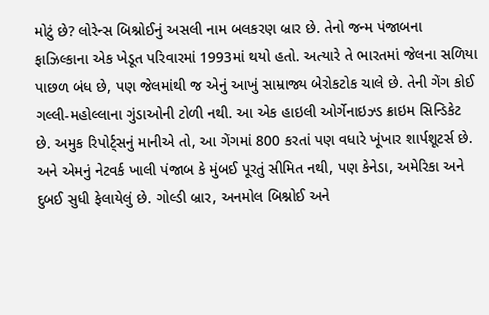મોટું છે? લોરેન્સ બિશ્નોઈનું અસલી નામ બલકરણ બ્રાર છે. તેનો જન્મ પંજાબના ફાઝિલ્કાના એક ખેડૂત પરિવારમાં 1993માં થયો હતો. અત્યારે તે ભારતમાં જેલના સળિયા પાછળ બંધ છે, પણ જેલમાંથી જ એનું આખું સામ્રાજ્ય બેરોકટોક ચાલે છે. તેની ગેંગ કોઈ ગલ્લી-મહોલ્લાના ગુંડાઓની ટોળી નથી. આ એક હાઇલી ઓર્ગેનાઇઝ્ડ ક્રાઇમ સિન્ડિકેટ છે. અમુક રિપોર્ટ્સનું માનીએ તો, આ ગેંગમાં 800 કરતાં પણ વધારે ખૂંખાર શાર્પશૂટર્સ છે. અને એમનું નેટવર્ક ખાલી પંજાબ કે મુંબઈ પૂરતું સીમિત નથી, પણ કેનેડા, અમેરિકા અને દુબઈ સુધી ફેલાયેલું છે. ગોલ્ડી બ્રાર, અનમોલ બિશ્નોઈ અને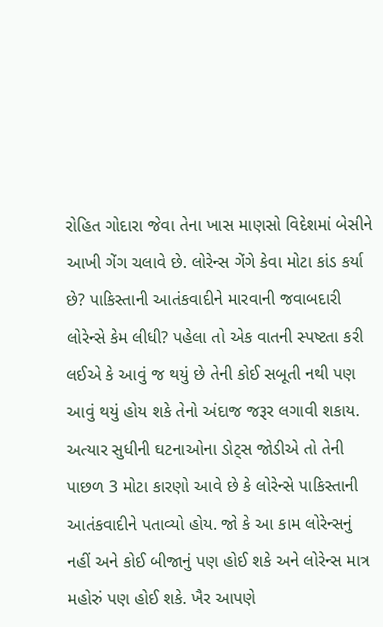રોહિત ગોદારા જેવા તેના ખાસ માણસો વિદેશમાં બેસીને આખી ગેંગ ચલાવે છે. લોરેન્સ ગેંગે કેવા મોટા કાંડ કર્યા છે? પાકિસ્તાની આતંકવાદીને મારવાની જવાબદારી લોરેન્સે કેમ લીધી? પહેલા તો એક વાતની સ્પષ્ટતા કરી લઈએ કે આવું જ થયું છે તેની કોઈ સબૂતી નથી પણ આવું થયું હોય શકે તેનો અંદાજ જરૂર લગાવી શકાય. અત્યાર સુધીની ઘટનાઓના ડોટ્સ જોડીએ તો તેની પાછળ 3 મોટા કારણો આવે છે કે લોરેન્સે પાકિસ્તાની આતંકવાદીને પતાવ્યો હોય. જો કે આ કામ લોરેન્સનું નહીં અને કોઈ બીજાનું પણ હોઈ શકે અને લોરેન્સ માત્ર મહોરું પણ હોઈ શકે. ખૈર આપણે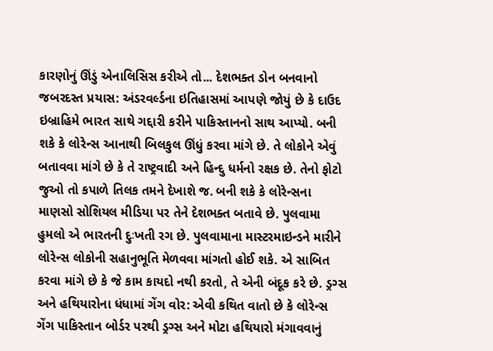કારણોનું ઊંડું એનાલિસિસ કરીએ તો... દેશભક્ત ડોન બનવાનો જબરદસ્ત પ્રયાસ: અંડરવર્લ્ડના ઇતિહાસમાં આપણે જોયું છે કે દાઉદ ઇબ્રાહિમે ભારત સાથે ગદ્દારી કરીને પાકિસ્તાનનો સાથ આપ્યો. બની શકે કે લોરેન્સ આનાથી બિલકુલ ઊંધું કરવા માંગે છે. તે લોકોને એવું બતાવવા માંગે છે કે તે રાષ્ટ્રવાદી અને હિન્દુ ધર્મનો રક્ષક છે. તેનો ફોટો જુઓ તો કપાળે તિલક તમને દેખાશે જ. બની શકે કે લોરેન્સના માણસો સોશિયલ મીડિયા પર તેને દેશભક્ત બતાવે છે. પુલવામા હુમલો એ ભારતની દુઃખતી રગ છે. પુલવામાના માસ્ટરમાઇન્ડને મારીને લોરેન્સ લોકોની સહાનુભૂતિ મેળવવા માંગતો હોઈ શકે. એ સાબિત કરવા માંગે છે કે જે કામ કાયદો નથી કરતો, તે એની બંદૂક કરે છે. ડ્રગ્સ અને હથિયારોના ધંધામાં ગેંગ વોર: એવી કથિત વાતો છે કે લોરેન્સ ગેંગ પાકિસ્તાન બોર્ડર પરથી ડ્રગ્સ અને મોટા હથિયારો મંગાવવાનું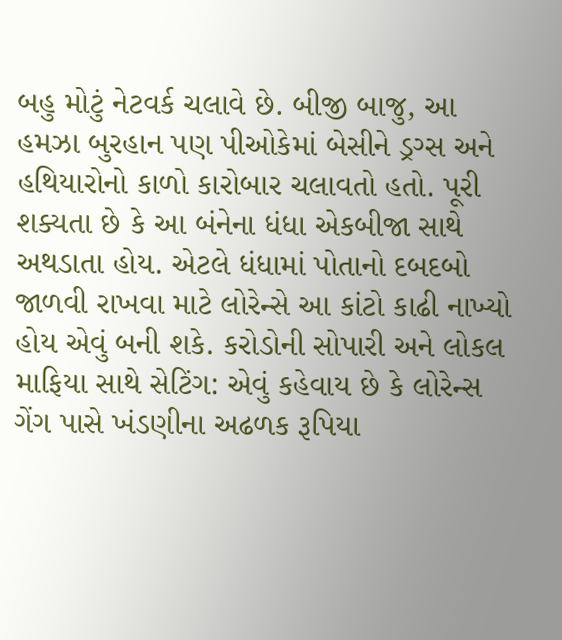બહુ મોટું નેટવર્ક ચલાવે છે. બીજી બાજુ, આ હમઝા બુરહાન પણ પીઓકેમાં બેસીને ડ્રગ્સ અને હથિયારોનો કાળો કારોબાર ચલાવતો હતો. પૂરી શક્યતા છે કે આ બંનેના ધંધા એકબીજા સાથે અથડાતા હોય. એટલે ધંધામાં પોતાનો દબદબો જાળવી રાખવા માટે લોરેન્સે આ કાંટો કાઢી નાખ્યો હોય એવું બની શકે. કરોડોની સોપારી અને લોકલ માફિયા સાથે સેટિંગ: એવું કહેવાય છે કે લોરેન્સ ગેંગ પાસે ખંડણીના અઢળક રૂપિયા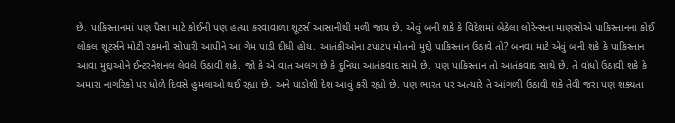છે. પાકિસ્તાનમાં પણ પૈસા માટે કોઈની પણ હત્યા કરવાવાળા શૂટર્સ આસાનીથી મળી જાય છે. એવું બની શકે કે વિદેશમાં બેઠેલા લોરેન્સના માણસોએ પાકિસ્તાનના કોઈ લોકલ શૂટર્સને મોટી રકમની સોપારી આપીને આ ગેમ પાડી દીધી હોય. આતંકીઓના ટપાટપ મોતનો મુદ્દો પાકિસ્તાન ઉઠાવે તો? બનવા માટે એવું બની શકે કે પાકિસ્તાન આવા મુદ્દાઓને ઈન્ટરનેશનલ લેવલે ઉઠાવી શકે. જો કે એ વાત અલગ છે કે દુનિયા આતંકવાદ સામે છે. પણ પાકિસ્તાન તો આતંકવાદ સાથે છે. તે વાંધો ઉઠાવી શકે કે અમારા નાગરિકો પર ધોળે દિવસે હુમલાઓ થઈ રહ્યા છે. અને પાડોશી દેશ આવું કરી રહ્યો છે. પણ ભારત પર અત્યારે તે આંગળી ઉઠાવી શકે તેવી જરા પણ શક્યતા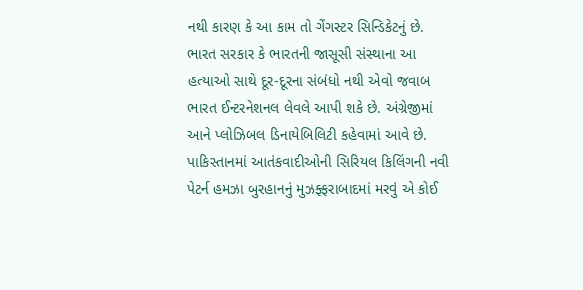નથી કારણ કે આ કામ તો ગેંગસ્ટર સિન્ડિકેટનું છે. ભારત સરકાર કે ભારતની જાસૂસી સંસ્થાના આ હત્યાઓ સાથે દૂર-દૂરના સંબંધો નથી એવો જવાબ ભારત ઈન્ટરનેશનલ લેવલે આપી શકે છે. અંગ્રેજીમાં આને પ્લોઝિબલ ડિનાયેબિલિટી કહેવામાં આવે છે. પાકિસ્તાનમાં આતંકવાદીઓની સિરિયલ કિલિંગની નવી પેટર્ન હમઝા બુરહાનનું મુઝફ્ફરાબાદમાં મરવું એ કોઈ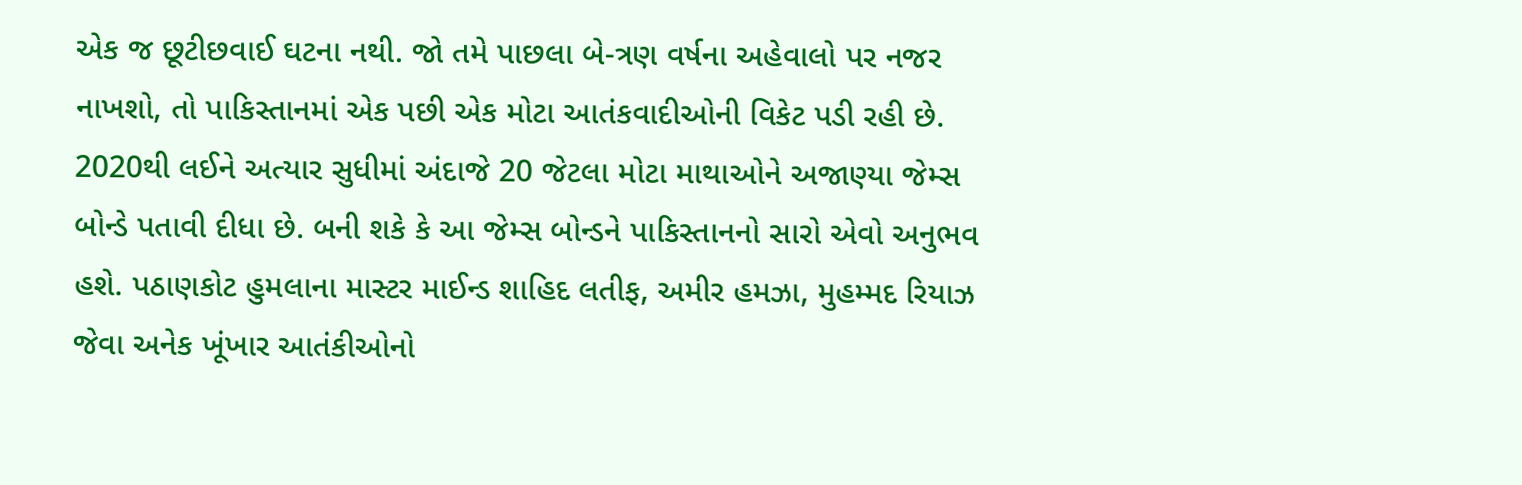એક જ છૂટીછવાઈ ઘટના નથી. જો તમે પાછલા બે-ત્રણ વર્ષના અહેવાલો પર નજર નાખશો, તો પાકિસ્તાનમાં એક પછી એક મોટા આતંકવાદીઓની વિકેટ પડી રહી છે. 2020થી લઈને અત્યાર સુધીમાં અંદાજે 20 જેટલા મોટા માથાઓને અજાણ્યા જેમ્સ બોન્ડે પતાવી દીધા છે. બની શકે કે આ જેમ્સ બોન્ડને પાકિસ્તાનનો સારો એવો અનુભવ હશે. પઠાણકોટ હુમલાના માસ્ટર માઈન્ડ શાહિદ લતીફ, અમીર હમઝા, મુહમ્મદ રિયાઝ જેવા અનેક ખૂંખાર આતંકીઓનો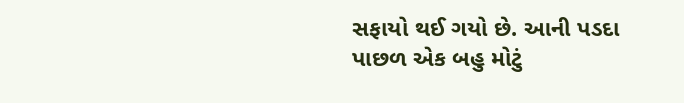સફાયો થઈ ગયો છે. આની પડદા પાછળ એક બહુ મોટું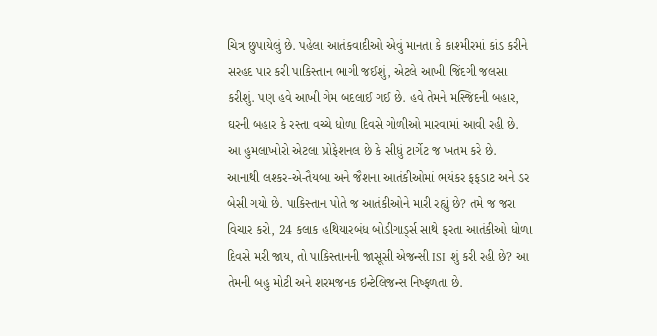ચિત્ર છુપાયેલું છે. પહેલા આતંકવાદીઓ એવું માનતા કે કાશ્મીરમાં કાંડ કરીને સરહદ પાર કરી પાકિસ્તાન ભાગી જઈશું, એટલે આખી જિંદગી જલસા કરીશું. પણ હવે આખી ગેમ બદલાઈ ગઈ છે. હવે તેમને મસ્જિદની બહાર, ઘરની બહાર કે રસ્તા વચ્ચે ધોળા દિવસે ગોળીઓ મારવામાં આવી રહી છે. આ હુમલાખોરો એટલા પ્રોફેશનલ છે કે સીધું ટાર્ગેટ જ ખતમ કરે છે. આનાથી લશ્કર-એ-તૈયબા અને જૈશના આતંકીઓમાં ભયંકર ફફડાટ અને ડર બેસી ગયો છે. પાકિસ્તાન પોતે જ આતંકીઓને મારી રહ્યું છે? તમે જ જરા વિચાર કરો, 24 કલાક હથિયારબંધ બોડીગાર્ડ્સ સાથે ફરતા આતંકીઓ ધોળા દિવસે મરી જાય, તો પાકિસ્તાનની જાસૂસી એજન્સી ISI શું કરી રહી છે? આ તેમની બહુ મોટી અને શરમજનક ઇન્ટેલિજન્સ નિષ્ફળતા છે.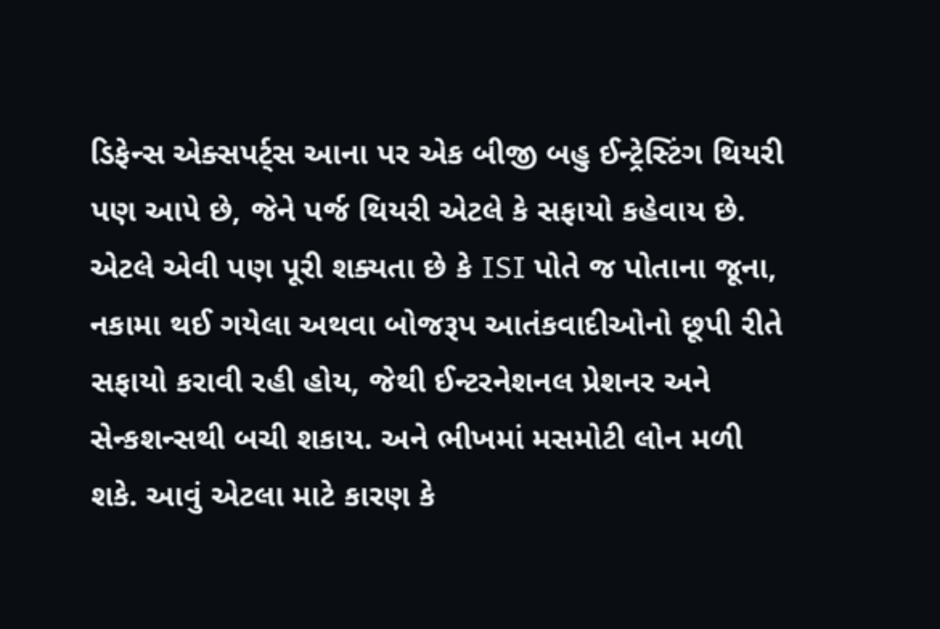ડિફેન્સ એક્સપર્ટ્સ આના પર એક બીજી બહુ ઈન્ટ્રેસ્ટિંગ થિયરી પણ આપે છે, જેને પર્જ થિયરી એટલે કે સફાયો કહેવાય છે. એટલે એવી પણ પૂરી શક્યતા છે કે ISI પોતે જ પોતાના જૂના, નકામા થઈ ગયેલા અથવા બોજરૂપ આતંકવાદીઓનો છૂપી રીતે સફાયો કરાવી રહી હોય, જેથી ઈન્ટરનેશનલ પ્રેશનર અને સેન્કશન્સથી બચી શકાય. અને ભીખમાં મસમોટી લોન મળી શકે. આવું એટલા માટે કારણ કે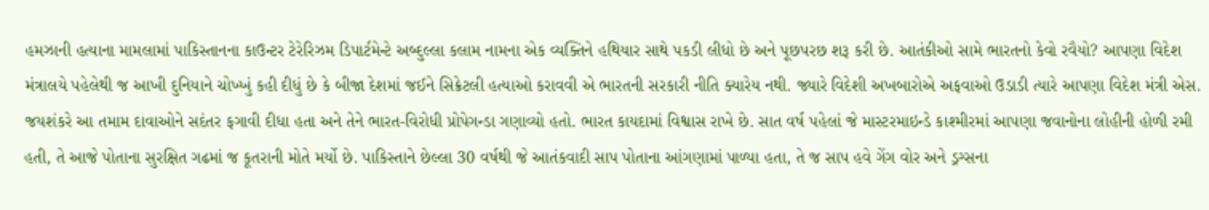હમઝાની હત્યાના મામલામાં પાકિસ્તાનના કાઉન્ટર ટેરેરિઝમ ડિપાર્ટમેન્ટે અબ્દુલ્લા કલામ નામના એક વ્યક્તિને હથિયાર સાથે પકડી લીધો છે અને પૂછપરછ શરૂ કરી છે. આતંકીઓ સામે ભારતનો કેવો રવૈયો? આપણા વિદેશ મંત્રાલયે પહેલેથી જ આખી દુનિયાને ચોખ્ખું કહી દીધું છે કે બીજા દેશમાં જઈને સિક્રેટલી હત્યાઓ કરાવવી એ ભારતની સરકારી નીતિ ક્યારેય નથી. જ્યારે વિદેશી અખબારોએ અફવાઓ ઉડાડી ત્યારે આપણા વિદેશ મંત્રી એસ. જયશંકરે આ તમામ દાવાઓને સદંતર ફગાવી દીધા હતા અને તેને ભારત-વિરોધી પ્રોપેગન્ડા ગણાવ્યો હતો. ભારત કાયદામાં વિશ્વાસ રાખે છે. સાત વર્ષ પહેલાં જે માસ્ટરમાઇન્ડે કાશ્મીરમાં આપણા જવાનોના લોહીની હોળી રમી હતી, તે આજે પોતાના સુરક્ષિત ગઢમાં જ કૂતરાની મોતે મર્યો છે. પાકિસ્તાને છેલ્લા 30 વર્ષથી જે આતંકવાદી સાપ પોતાના આંગણામાં પાળ્યા હતા, તે જ સાપ હવે ગેંગ વોર અને ડ્રગ્સના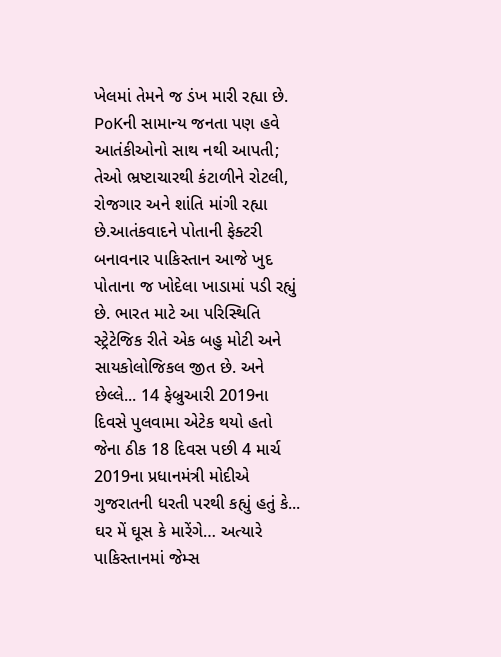ખેલમાં તેમને જ ડંખ મારી રહ્યા છે. PoKની સામાન્ય જનતા પણ હવે આતંકીઓનો સાથ નથી આપતી; તેઓ ભ્રષ્ટાચારથી કંટાળીને રોટલી, રોજગાર અને શાંતિ માંગી રહ્યા છે.આતંકવાદને પોતાની ફેક્ટરી બનાવનાર પાકિસ્તાન આજે ખુદ પોતાના જ ખોદેલા ખાડામાં પડી રહ્યું છે. ભારત માટે આ પરિસ્થિતિ સ્ટ્રેટેજિક રીતે એક બહુ મોટી અને સાયકોલોજિકલ જીત છે. અને છેલ્લે... 14 ફેબ્રુઆરી 2019ના દિવસે પુલવામા એટેક થયો હતો જેના ઠીક 18 દિવસ પછી 4 માર્ચ 2019ના પ્રધાનમંત્રી મોદીએ ગુજરાતની ધરતી પરથી કહ્યું હતું કે... ઘર મેં ઘૂસ કે મારેંગે… અત્યારે પાકિસ્તાનમાં જેમ્સ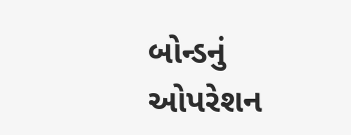બોન્ડનું ઓપરેશન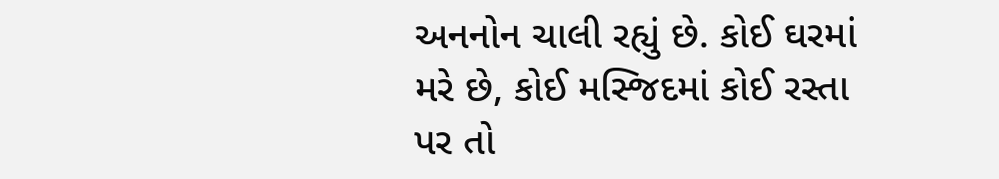અનનોન ચાલી રહ્યું છે. કોઈ ઘરમાં મરે છે, કોઈ મસ્જિદમાં કોઈ રસ્તા પર તો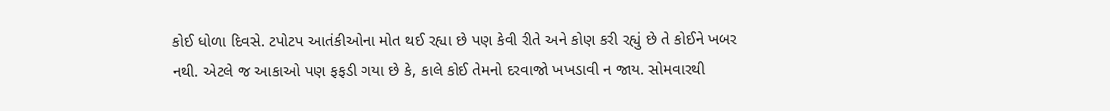કોઈ ધોળા દિવસે. ટપોટપ આતંકીઓના મોત થઈ રહ્યા છે પણ કેવી રીતે અને કોણ કરી રહ્યું છે તે કોઈને ખબર નથી. એટલે જ આકાઓ પણ ફફડી ગયા છે કે, કાલે કોઈ તેમનો દરવાજો ખખડાવી ન જાય. સોમવારથી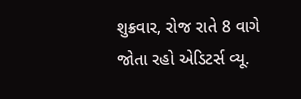શુક્રવાર, રોજ રાતે 8 વાગે જોતા રહો એડિટર્સ વ્યૂ.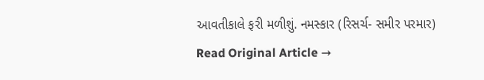આવતીકાલે ફરી મળીશું. નમસ્કાર (રિસર્ચ- સમીર પરમાર)
Read Original Article →